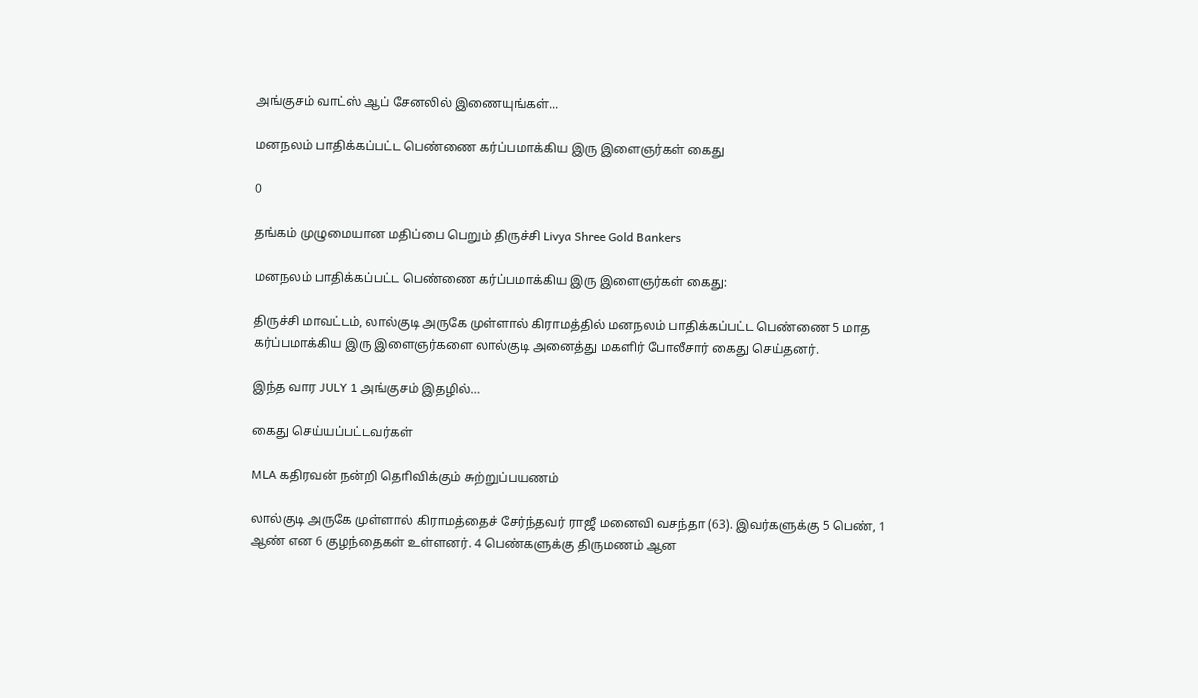அங்குசம் வாட்ஸ் ஆப் சேனலில் இணையுங்கள்...

மனநலம் பாதிக்கப்பட்ட பெண்ணை கர்ப்பமாக்கிய இரு இளைஞர்கள் கைது

0

தங்கம் முழுமையான மதிப்பை பெறும் திருச்சி Livya Shree Gold Bankers

மனநலம் பாதிக்கப்பட்ட பெண்ணை கர்ப்பமாக்கிய இரு இளைஞர்கள் கைது:

திருச்சி மாவட்டம், லால்குடி அருகே முள்ளால் கிராமத்தில் மனநலம் பாதிக்கப்பட்ட பெண்ணை 5 மாத கர்ப்பமாக்கிய இரு இளைஞர்களை லால்குடி அனைத்து மகளிர் போலீசார் கைது செய்தனர்.

இந்த வார JULY 1 அங்குசம் இதழில்…

கைது செய்யப்பட்டவர்கள்

MLA கதிரவன் நன்றி தொிவிக்கும் சுற்றுப்பயணம்

லால்குடி அருகே முள்ளால் கிராமத்தைச் சேர்ந்தவர் ராஜீ மனைவி வசந்தா (63). இவர்களுக்கு 5 பெண், 1 ஆண் என 6 குழந்தைகள் உள்ளனர். 4 பெண்களுக்கு திருமணம் ஆன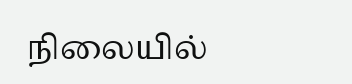நிலையில்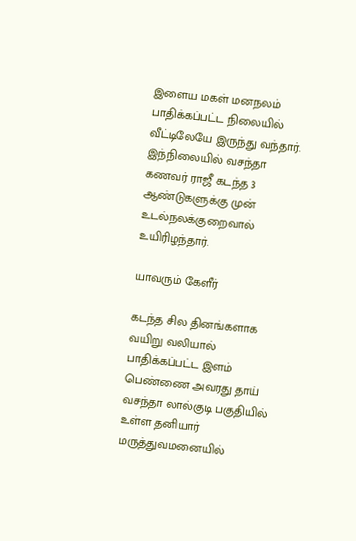இளைய மகள் மனநலம் பாதிக்கப்பட்ட நிலையில் வீட்டிலேயே இருந்து வந்தார். இந்நிலையில் வசந்தா கணவர் ராஜீ கடந்த 3 ஆண்டுகளுக்கு முன் உடல்நலக்குறைவால் உயிரிழந்தார்.

யாவரும் கேளீர்

கடந்த சில தினங்களாக வயிறு வலியால் பாதிக்கப்பட்ட இளம் பெண்ணை அவரது தாய் வசந்தா லால்குடி பகுதியில் உள்ள தனியார் மருத்துவமனையில்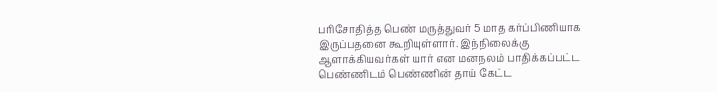பரிசோதித்த பெண் மருத்துவர் 5 மாத கர்ப்பிணியாக இருப்பதனை கூறியுள்ளார். இந்நிலைக்கு ஆளாக்கியவர்கள் யார் என மனநலம் பாதிக்கப்பட்ட பெண்ணிடம் பெண்ணின் தாய் கேட்ட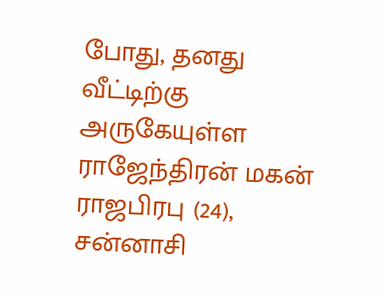போது, தனது வீட்டிற்கு அருகேயுள்ள ராஜேந்திரன் மகன் ராஜபிரபு (24), சன்னாசி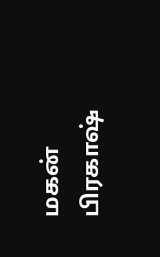மகன் பிரகாஷ்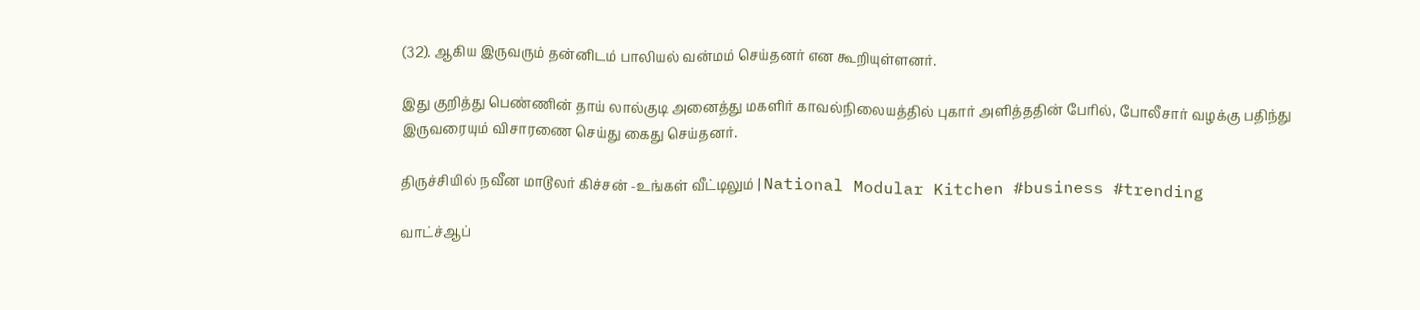(32). ஆகிய இருவரும் தன்னிடம் பாலியல் வன்மம் செய்தனர் என கூறியுள்ளனர்.

இது குறித்து பெண்ணின் தாய் லால்குடி அனைத்து மகளிர் காவல்நிலையத்தில் புகார் அளித்ததின் பேரில், போலீசார் வழக்கு பதிந்து இருவரையும் விசாரணை செய்து கைது செய்தனர்.

திருச்சியில் நவீன மாடூலர் கிச்சன் -உங்கள் வீட்டிலும் | National Modular Kitchen #business #trending

வாட்ச்ஆப்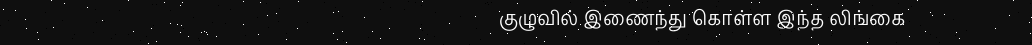குழுவில் இணைந்து கொள்ள இந்த லிங்கை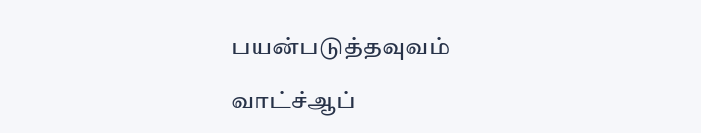பயன்படுத்தவுவம்

வாட்ச்ஆப்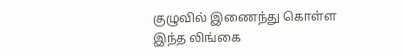குழுவில் இணைந்து கொள்ள இந்த லிங்கை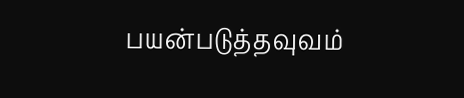பயன்படுத்தவுவம்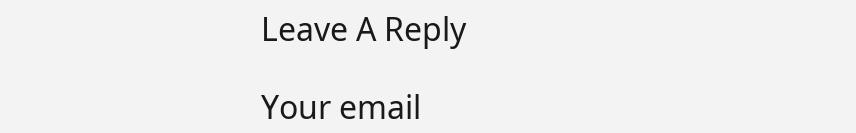Leave A Reply

Your email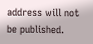address will not be published.